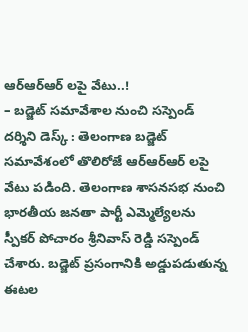ఆర్ఆర్ఆర్ లపై వేటు..!
– బడ్జెట్ సమావేశాల నుంచి సస్పెండ్
దర్శిని డెస్క్ : తెలంగాణ బడ్జెట్ సమావేశంలో తొలిరోజే ఆర్ఆర్ఆర్ లపై వేటు పడింది. తెలంగాణ శాసనసభ నుంచి భారతీయ జనతా పార్టీ ఎమ్మెల్యేలను స్పీకర్ పోచారం శ్రీనివాస్ రెడ్డి సస్పెండ్ చేశారు. బడ్జెట్ ప్రసంగానికి అడ్డుపడుతున్న ఈటల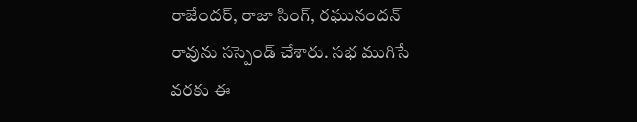రాజేందర్, రాజా సింగ్, రఘునందన్ రావును సస్పెండ్ చేశారు. సభ ముగిసే వరకు ఈ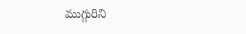ముగ్గురిని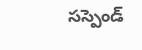సస్పెండ్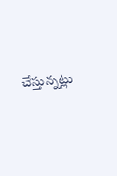చేస్తున్నట్లు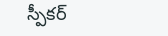స్పీకర్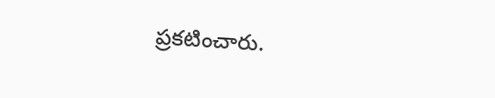ప్రకటించారు.